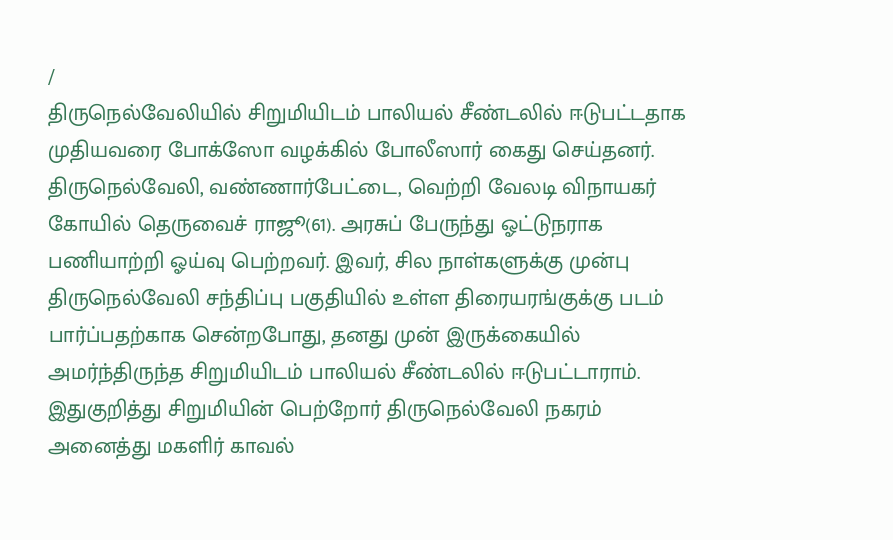/
திருநெல்வேலியில் சிறுமியிடம் பாலியல் சீண்டலில் ஈடுபட்டதாக முதியவரை போக்ஸோ வழக்கில் போலீஸார் கைது செய்தனர்.
திருநெல்வேலி, வண்ணார்பேட்டை, வெற்றி வேலடி விநாயகர் கோயில் தெருவைச் ராஜூ(61). அரசுப் பேருந்து ஓட்டுநராக பணியாற்றி ஓய்வு பெற்றவர். இவர், சில நாள்களுக்கு முன்பு திருநெல்வேலி சந்திப்பு பகுதியில் உள்ள திரையரங்குக்கு படம் பார்ப்பதற்காக சென்றபோது, தனது முன் இருக்கையில் அமர்ந்திருந்த சிறுமியிடம் பாலியல் சீண்டலில் ஈடுபட்டாராம்.
இதுகுறித்து சிறுமியின் பெற்றோர் திருநெல்வேலி நகரம் அனைத்து மகளிர் காவல்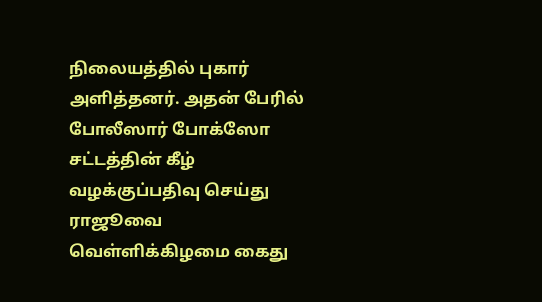நிலையத்தில் புகார் அளித்தனர். அதன் பேரில் போலீஸார் போக்ஸோ சட்டத்தின் கீழ் வழக்குப்பதிவு செய்து ராஜூவை வெள்ளிக்கிழமை கைது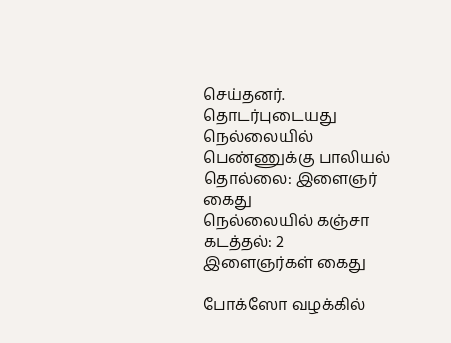செய்தனர்.
தொடர்புடையது
நெல்லையில் பெண்ணுக்கு பாலியல் தொல்லை: இளைஞர் கைது
நெல்லையில் கஞ்சா கடத்தல்: 2 இளைஞர்கள் கைது

போக்ஸோ வழக்கில்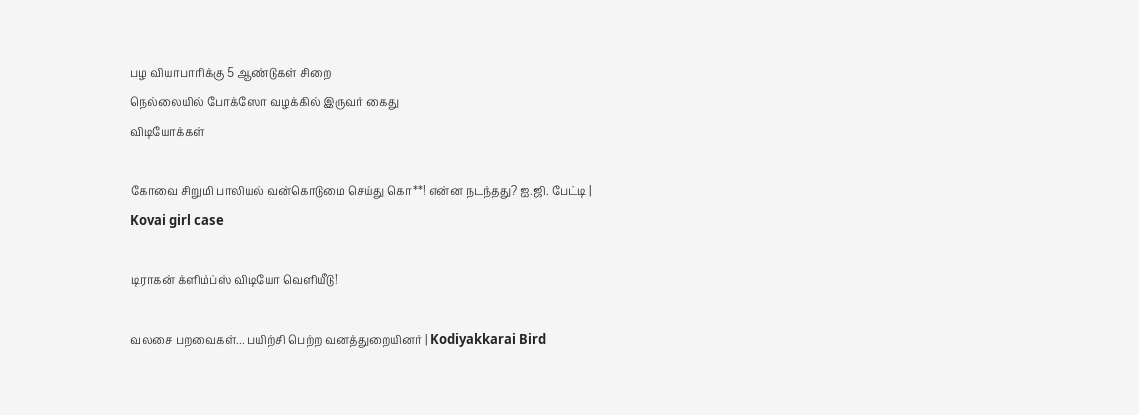பழ வியாபாரிக்கு 5 ஆண்டுகள் சிறை
நெல்லையில் போக்ஸோ வழக்கில் இருவர் கைது
விடியோக்கள்

கோவை சிறுமி பாலியல் வன்கொடுமை செய்து கொ**! என்ன நடந்தது? ஐ.ஜி. பேட்டி | Kovai girl case

டிராகன் க்ளிம்ப்ஸ் விடியோ வெளியீடு!

வலசை பறவைகள்... பயிற்சி பெற்ற வனத்துறையினர் | Kodiyakkarai Bird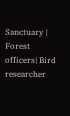Sanctuary | Forest officers| Bird researcher